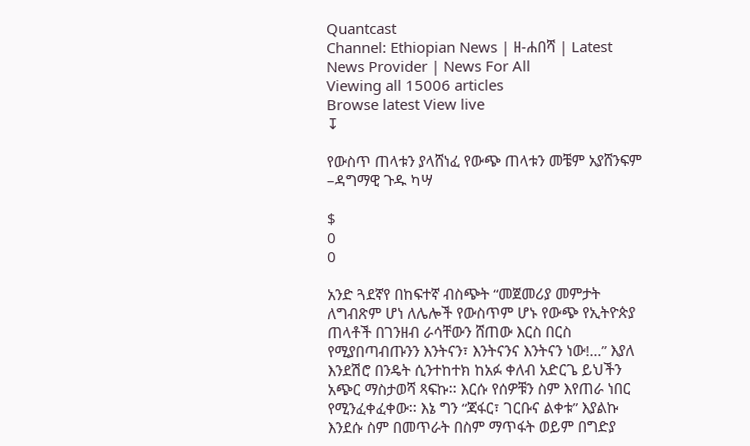Quantcast
Channel: Ethiopian News | ዘ-ሐበሻ | Latest News Provider | News For All
Viewing all 15006 articles
Browse latest View live
↧

የውስጥ ጠላቱን ያላሸነፈ የውጭ ጠላቱን መቼም አያሸንፍም –ዳግማዊ ጉዱ ካሣ

$
0
0

አንድ ጓደኛየ በከፍተኛ ብስጭት “መጀመሪያ መምታት ለግብጽም ሆነ ለሌሎች የውስጥም ሆኑ የውጭ የኢትዮጵያ ጠላቶች በገንዘብ ራሳቸውን ሸጠው እርስ በርስ የሚያበጣብጡንን እንትናን፣ እንትናንና እንትናን ነው!…” እያለ እንደሽሮ በንዴት ሲንተከተክ ከአፉ ቀለብ አድርጌ ይህችን አጭር ማስታወሻ ጻፍኩ፡፡ እርሱ የሰዎቹን ስም እየጠራ ነበር የሚንፈቀፈቀው፡፡ እኔ ግን “ጃፋር፣ ገርቡና ልቀቱ” እያልኩ እንደሱ ስም በመጥራት በስም ማጥፋት ወይም በግድያ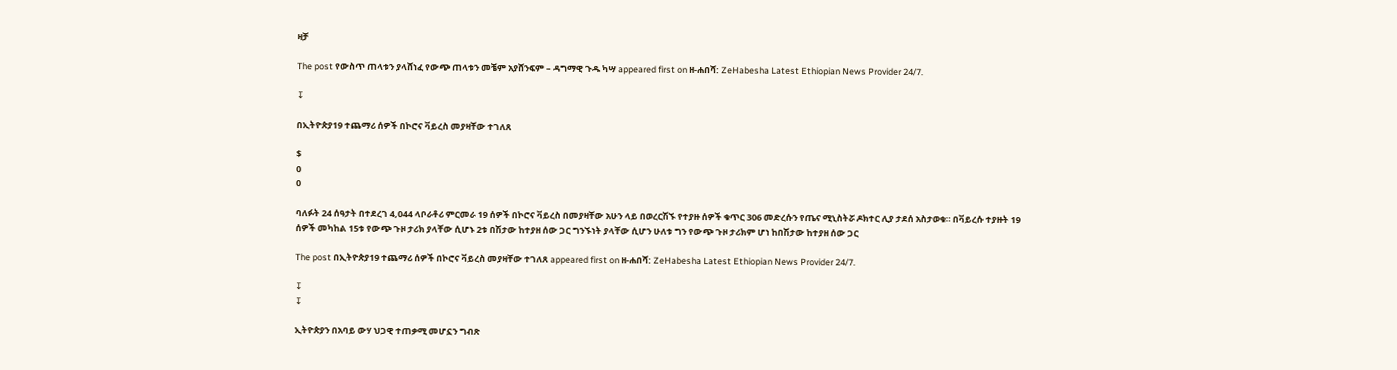ዛቻ

The post የውስጥ ጠላቱን ያላሸነፈ የውጭ ጠላቱን መቼም አያሸንፍም – ዳግማዊ ጉዱ ካሣ appeared first on ዘ-ሐበሻ: ZeHabesha Latest Ethiopian News Provider 24/7.

↧

በኢትዮጵያ19 ተጨማሪ ሰዎች በኮሮና ቫይረስ መያዛቸው ተገለጸ

$
0
0

ባለፉት 24 ሰዓታት በተደረገ 4,044 ላቦራቶሪ ምርመራ 19 ሰዎች በኮሮና ቫይረስ በመያዛቸው አሁን ላይ በወረርሽኙ የተያዙ ሰዎች ቁጥር 306 መድረሱን የጤና ሚኒስትሯ ዶክተር ሊያ ታደሰ አስታወቁ። በቫይረሱ ተያዙት 19 ሰዎች መካከል 15ቱ የውጭ ጉዞ ታሪክ ያላቸው ሲሆኑ 2ቱ በሽታው ከተያዘ ሰው ጋር ግንኙነት ያላቸው ሲሆን ሁለቱ ግን የውጭ ጉዞ ታሪክም ሆነ ከበሽታው ከተያዘ ሰው ጋር

The post በኢትዮጵያ19 ተጨማሪ ሰዎች በኮሮና ቫይረስ መያዛቸው ተገለጸ appeared first on ዘ-ሐበሻ: ZeHabesha Latest Ethiopian News Provider 24/7.

↧
↧

ኢትዮጵያን በአባይ ውሃ ህጋዊ ተጠቃሚ መሆኗን ግብጽ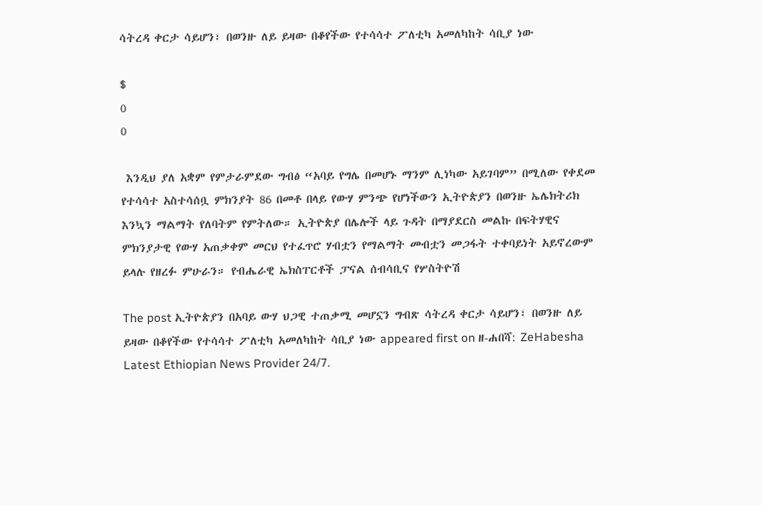ሳትረዳ ቀርታ ሳይሆን፣ በወንዙ ለይ ይዛው በቆየችው የተሳሳተ ፖለቲካ አመለካከት ሳቢያ ነው

$
0
0

 እንዲህ ያለ አቋም የምታራምደው ግብፅ “አባይ የግሌ በመሆኑ ማንም ሊነካው አይገባም” በሚለው የቀደመ የተሳሳተ አስተሳሰቧ ምክንያት 86 በመቶ በላይ የውሃ ምንጭ የሆነችውን ኢትዮጵያን በወንዙ ኤሌክትሪክ እንኳን ማልማት የለባትም የምትለው። ኢትዮጵያ በሌሎች ላይ ጉዳት በማያደርስ መልኩ በፍትሃዊና ምክንያታዊ የውሃ አጠቃቀም መርህ የተፈጥሮ ሃብቷን የማልማት መብቷን መጋፋት ተቀባይነት አይኖረውም ይላሉ የዘረፉ ምሁራን። የብሔራዊ ኤክስፐርቶች ፓናል ሰብሳቢና የሦስትዮሽ

The post ኢትዮጵያን በአባይ ውሃ ህጋዊ ተጠቃሚ መሆኗን ግብጽ ሳትረዳ ቀርታ ሳይሆን፣ በወንዙ ለይ ይዛው በቆየችው የተሳሳተ ፖለቲካ አመለካከት ሳቢያ ነው appeared first on ዘ-ሐበሻ: ZeHabesha Latest Ethiopian News Provider 24/7.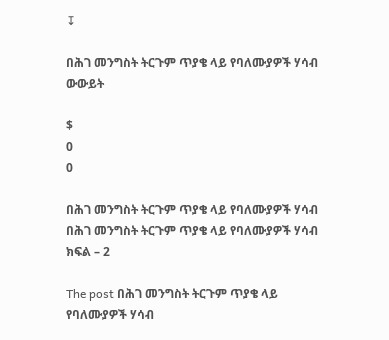↧

በሕገ መንግስት ትርጉም ጥያቄ ላይ የባለሙያዎች ሃሳብ ውውይት

$
0
0

በሕገ መንግስት ትርጉም ጥያቄ ላይ የባለሙያዎች ሃሳብ በሕገ መንግስት ትርጉም ጥያቄ ላይ የባለሙያዎች ሃሳብ ክፍል – 2

The post በሕገ መንግስት ትርጉም ጥያቄ ላይ የባለሙያዎች ሃሳብ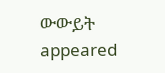ውውይት appeared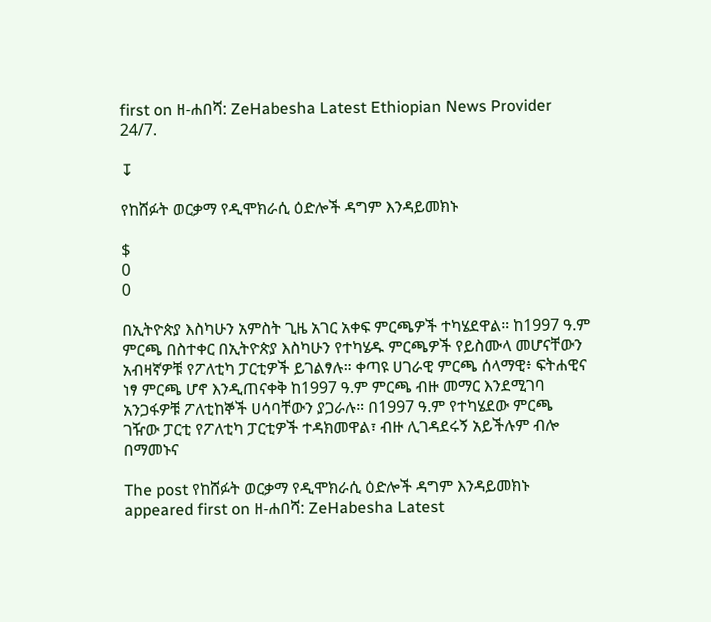first on ዘ-ሐበሻ: ZeHabesha Latest Ethiopian News Provider 24/7.

↧

የከሸፉት ወርቃማ የዲሞክራሲ ዕድሎች ዳግም እንዳይመክኑ

$
0
0

በኢትዮጵያ እስካሁን አምስት ጊዜ አገር አቀፍ ምርጫዎች ተካሄደዋል። ከ1997 ዓ.ም ምርጫ በስተቀር በኢትዮጵያ እስካሁን የተካሄዱ ምርጫዎች የይስሙላ መሆናቸውን አብዛኛዎቹ የፖለቲካ ፓርቲዎች ይገልፃሉ። ቀጣዩ ሀገራዊ ምርጫ ሰላማዊ፥ ፍትሐዊና ነፃ ምርጫ ሆኖ እንዲጠናቀቅ ከ1997 ዓ.ም ምርጫ ብዙ መማር እንደሚገባ አንጋፋዎቹ ፖለቲከኞች ሀሳባቸውን ያጋራሉ። በ1997 ዓ.ም የተካሄደው ምርጫ ገዥው ፓርቲ የፖለቲካ ፓርቲዎች ተዳክመዋል፣ ብዙ ሊገዳደሩኝ አይችሉም ብሎ በማመኑና

The post የከሸፉት ወርቃማ የዲሞክራሲ ዕድሎች ዳግም እንዳይመክኑ appeared first on ዘ-ሐበሻ: ZeHabesha Latest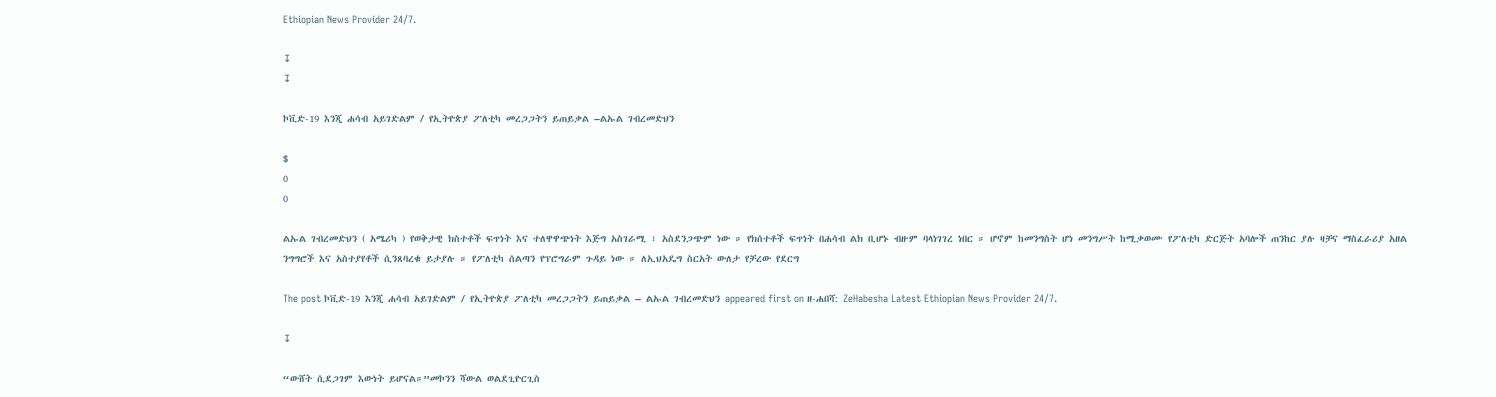Ethiopian News Provider 24/7.

↧
↧

ኮቪድ-19 እንጂ ሐሳብ አይገድልም / የኢትዮጵያ ፖለቲካ መረጋጋትን ይጠይቃል –ልኡል ገብረመድህን

$
0
0

ልኡል ገብረመድህን ( አሜሪካ ) የወቅታዊ ክስተቶች ፍጥነት እና ተለዋዋጭነት እጅግ አስገራሚ ፣ አስደንጋጭም ነው ። የክሰተቶች ፍጥነት በሐሳብ ልክ ቢሆኑ ብዙም ባላነገገረ ነበር ። ሆኖም ከመንግስት ሆነ መንግሥት ከሚቃወሙ የፖለቲካ ድርጅት አባሎች ጠንከር ያሉ ዛቻና ማስፈራሪያ አዘል ንግግሮች እና አስተያየቶች ሲንጸባረቁ ይታያሉ ። የፖለቲካ ሰልጣን የፕሮግራም ጉዳይ ነው ። ለኢህአዴግ ስርአት ውለታ የቻረው የደርግ

The post ኮቪድ-19 እንጂ ሐሳብ አይገድልም / የኢትዮጵያ ፖለቲካ መረጋጋትን ይጠይቃል – ልኡል ገብረመድህን appeared first on ዘ-ሐበሻ: ZeHabesha Latest Ethiopian News Provider 24/7.

↧

“ውሸት ሲደጋገም እውነት ይሆናል።”መኮንን ሻውል ወልደጊዮርጊስ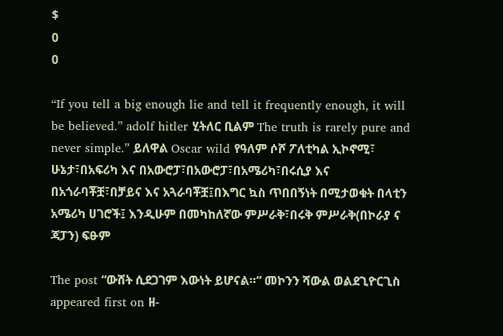$
0
0

“If you tell a big enough lie and tell it frequently enough, it will be believed.” adolf hitler ሂትለር ቢልም The truth is rarely pure and never simple.” ይለዋል Oscar wild የዓለም ሶሾ ፖለቲካል ኢኮኖሚ፣ ሁኔታ፣በአፍሪካ እና በአውሮፓ፣በአውሮፓ፣በአሜሪካ፣በሩሲያ እና በአጎራባቾቿ፣በቻይና እና አጓራባቾቿ፤በእግር ኳስ ጥበበኝነት በሚታወቁት በላቲን አሜሪካ ሀገሮች፤ እንዲሁም በመካከለኛው ምሥራቅ፣በሩቅ ምሥራቅ(በኮራያ ና ጃፓን) ፍፁም

The post “ውሸት ሲደጋገም እውነት ይሆናል።” መኮንን ሻውል ወልደጊዮርጊስ appeared first on ዘ-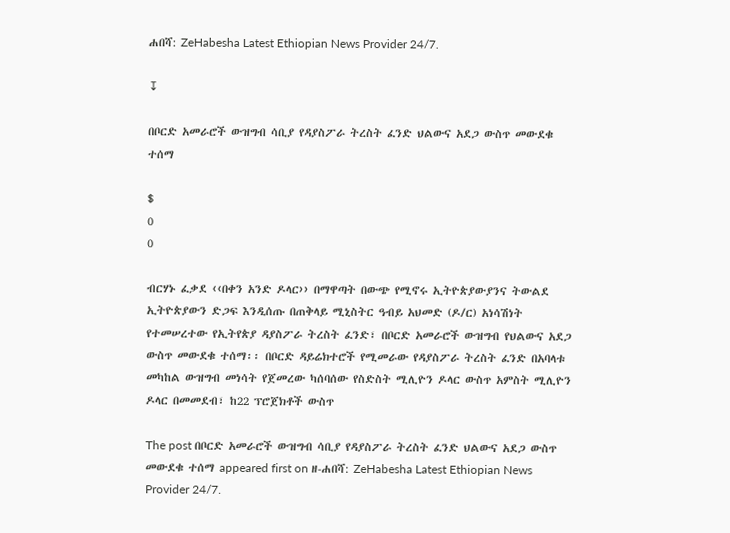ሐበሻ: ZeHabesha Latest Ethiopian News Provider 24/7.

↧

በቦርድ አመራሮች ውዝግብ ሳቢያ የዳያስፖራ ትረስት ፈንድ ህልውና አደጋ ውስጥ መውደቁ ተሰማ

$
0
0

ብርሃኑ ፈቃደ ‹‹በቀን አንድ ዶላር›› በማዋጣት በውጭ የሚኖሩ ኢትዮጵያውያንና ትውልደ ኢትዮጵያውን ድጋፍ እንዲሰጡ በጠቅላይ ሚኒስትር ዓብይ አህመድ (ዶ/ር) አነሳሽነት የተመሠረተው የኢትየጵያ ዳያስፖራ ትረስት ፈንድ፣ በቦርድ አመራሮች ውዝግብ የህልውና አደጋ ውስጥ መውደቁ ተሰማ፡፡ በቦርድ ዳይሬክተሮች የሚመራው የዳያስፖራ ትረስት ፈንድ በአባላቱ መካከል ውዝግብ መነሳት የጀመረው ካሰባሰው የስድስት ሚሊዮን ዶላር ውስጥ አምስት ሚሊዮን ዶላር በመመደብ፣ ከ22 ፕሮጀክቶች ውስጥ

The post በቦርድ አመራሮች ውዝግብ ሳቢያ የዳያስፖራ ትረስት ፈንድ ህልውና አደጋ ውስጥ መውደቁ ተሰማ appeared first on ዘ-ሐበሻ: ZeHabesha Latest Ethiopian News Provider 24/7.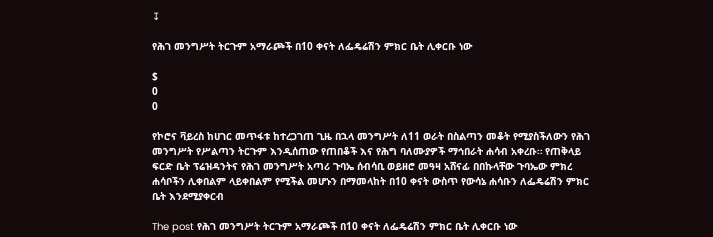↧

የሕገ መንግሥት ትርጉም አማራጮች በ10 ቀናት ለፌዴሬሽን ምክር ቤት ሊቀርቡ ነው

$
0
0

የኮሮና ቫይረስ ከሀገር መጥፋቱ ከተረጋገጠ ጊዜ በኋላ መንግሥት ለ11 ወራት በስልጣን መቆት የሚያስችለውን የሕገ መንግሥት የሥልጣን ትርጉም እንዲሰጠው የጠበቆች እና የሕግ ባለሙያዎች ማኅበራት ሐሳብ አቀረቡ። የጠቅላይ ፍርድ ቤት ፕሬዝዳንትና የሕገ መንግሥት አጣሪ ጉባኤ ሰብሳቢ ወይዘሮ መዓዛ አሸናፊ በበኩላቸው ጉባኤው ምክረ ሐሳቦችን ሊቀበልም ላይቀበልም የሚችል መሆኑን በማመላከት በ10 ቀናት ውስጥ የውሳኔ ሐሳቡን ለፌዴሬሽን ምክር ቤት እንደሚያቀርብ

The post የሕገ መንግሥት ትርጉም አማራጮች በ10 ቀናት ለፌዴሬሽን ምክር ቤት ሊቀርቡ ነው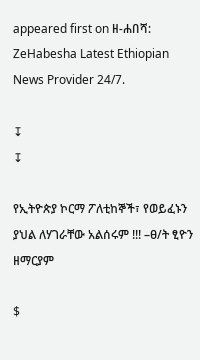appeared first on ዘ-ሐበሻ: ZeHabesha Latest Ethiopian News Provider 24/7.

↧
↧

የኢትዮጵያ ኮርማ ፖለቲከኞች፣ የወይፈኑን ያህል ለሃገራቸው አልሰሩም !!! –ፀ/ት ፂዮን ዘማርያም

$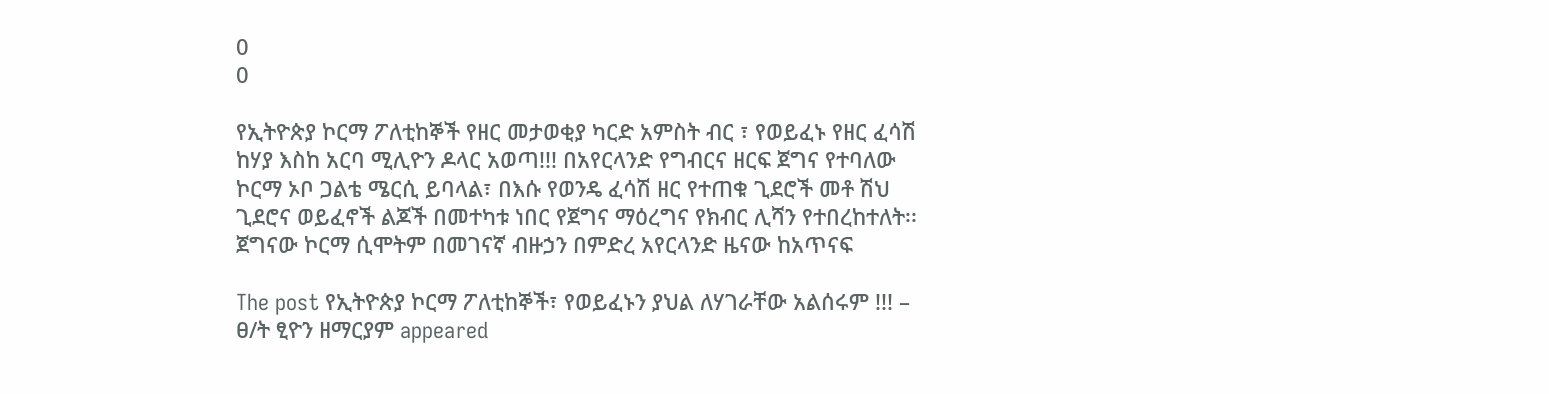0
0

የኢትዮጵያ ኮርማ ፖለቲከኞች የዘር መታወቂያ ካርድ አምስት ብር ፣ የወይፈኑ የዘር ፈሳሽ ከሃያ እስከ አርባ ሚሊዮን ዶላር አወጣ!!! በአየርላንድ የግብርና ዘርፍ ጀግና የተባለው ኮርማ ኦቦ ጋልቴ ሜርሲ ይባላል፣ በእሱ የወንዴ ፈሳሽ ዘር የተጠቁ ጊደሮች መቶ ሽህ ጊደሮና ወይፈኖች ልጆች በመተካቱ ነበር የጀግና ማዕረግና የክብር ሊሻን የተበረከተለት፡፡ ጀግናው ኮርማ ሲሞትም በመገናኛ ብዙኃን በምድረ አየርላንድ ዜናው ከአጥናፍ

The post የኢትዮጵያ ኮርማ ፖለቲከኞች፣ የወይፈኑን ያህል ለሃገራቸው አልሰሩም !!! – ፀ/ት ፂዮን ዘማርያም appeared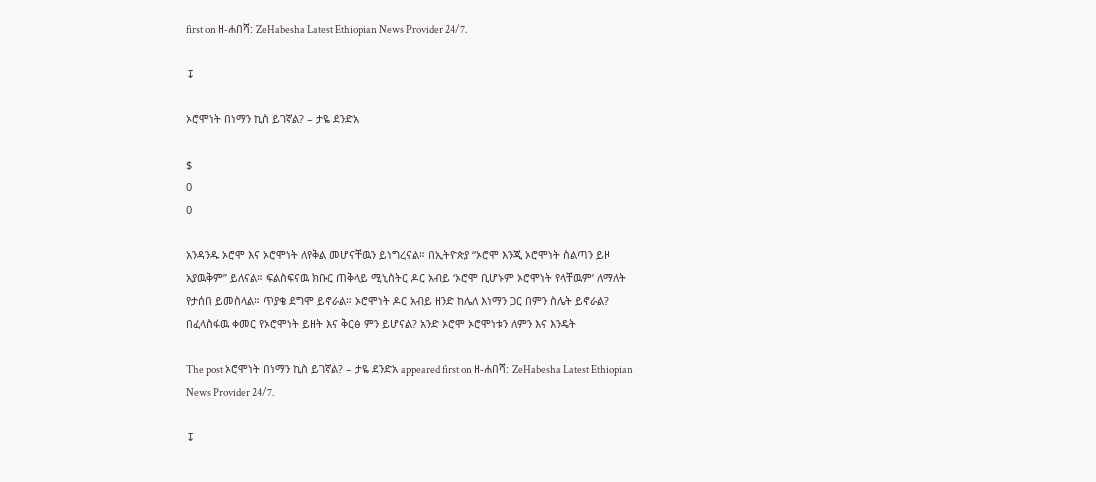first on ዘ-ሐበሻ: ZeHabesha Latest Ethiopian News Provider 24/7.

↧

ኦሮሞነት በነማን ኪስ ይገኛል? – ታዬ ደንድአ

$
0
0

አንዳንዱ ኦሮሞ እና ኦሮሞነት ለየቅል መሆናቸዉን ይነግረናል። በኢትዮጵያ “ኦሮሞ እንጂ ኦሮሞነት ስልጣን ይዞ አያዉቅም” ይለናል። ፍልስፍናዉ ክቡር ጠቅላይ ሚኒስትር ዶር አብይ ‘ኦሮሞ ቢሆኑም ኦሮሞነት የላቸዉም’ ለማለት የታሰበ ይመስላል። ጥያቄ ደግሞ ይኖራል። ኦሮሞነት ዶር አብይ ዘንድ ከሌለ እነማን ጋር በምን ስሌት ይኖራል? በፈላስፋዉ ቀመር የኦሮሞነት ይዘት እና ቅርፅ ምን ይሆናል? አንድ ኦሮሞ ኦሮሞነቱን ለምን እና እንዴት

The post ኦሮሞነት በነማን ኪስ ይገኛል? – ታዬ ደንድአ appeared first on ዘ-ሐበሻ: ZeHabesha Latest Ethiopian News Provider 24/7.

↧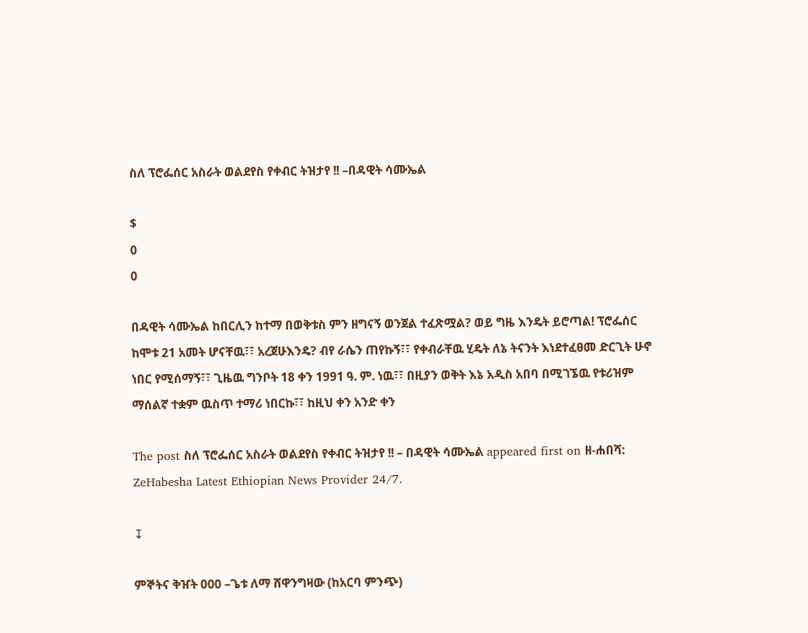ስለ ፕሮፌሰር አስራት ወልደየስ የቀብር ትዝታየ !! –በዳዊት ሳሙኤል

$
0
0

በዳዊት ሳሙኤል ከበርሊን ከተማ በወቅቱስ ምን ዘግናኝ ወንጀል ተፈጽሟል? ወይ ግዜ እንዴት ይሮጣል! ፕሮፌሰር ከሞቱ 21 አመት ሆናቸዉ፣፣ አረጀሁእንዴ? ብየ ራሴን ጠየኩኝ፣፣ የቀብራቸዉ ሂዴት ለኔ ትናንት እነደተፈፀመ ድርጊት ሁኖ ነበር የሚሰማኝ፣፣ ጊዜዉ ግንቦት 18 ቀን 1991 ዓ. ም. ነዉ፣፣ በዚያን ወቅት እኔ አዲስ አበባ በሚገኜዉ የቱሪዝም ማሰልኛ ተቋም ዉስጥ ተማሪ ነበርኩ፣፣ ከዚህ ቀን አንድ ቀን

The post ስለ ፕሮፌሰር አስራት ወልደየስ የቀብር ትዝታየ !! – በዳዊት ሳሙኤል appeared first on ዘ-ሐበሻ: ZeHabesha Latest Ethiopian News Provider 24/7.

↧

ምኞትና ቅዠት 000 –ጌቱ ለማ ሸዋንግዛው (ከአርባ ምንጭ)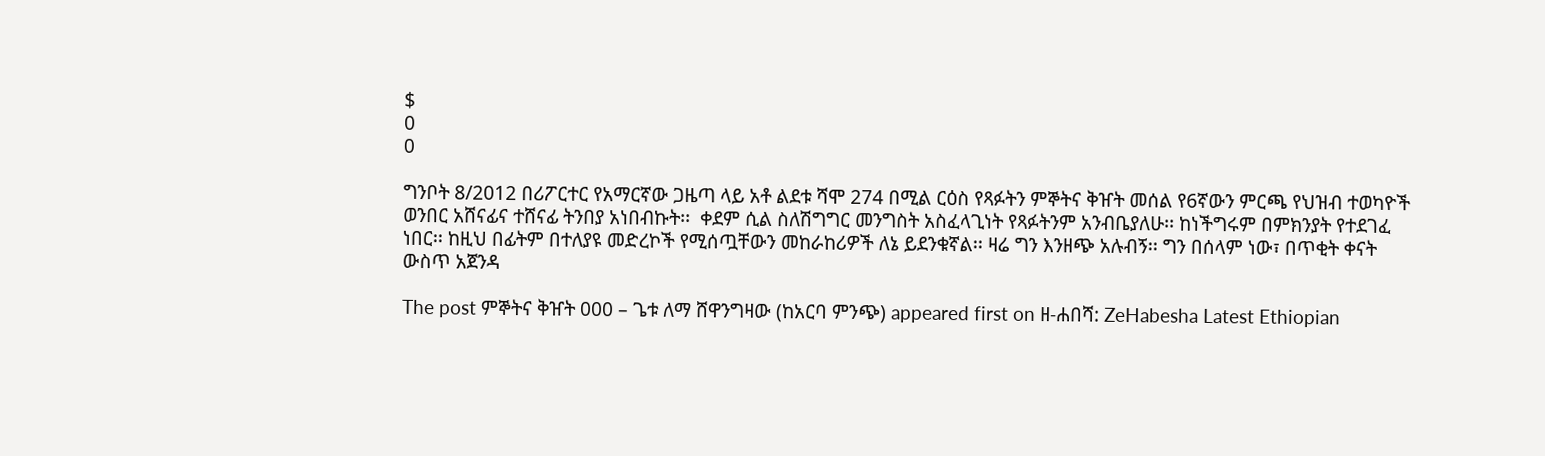$
0
0

ግንቦት 8/2012 በሪፖርተር የአማርኛው ጋዜጣ ላይ አቶ ልደቱ ሻሞ 274 በሚል ርዕስ የጻፉትን ምኞትና ቅዠት መሰል የ6ኛውን ምርጫ የህዝብ ተወካዮች ወንበር አሸናፊና ተሸናፊ ትንበያ አነበብኩት፡፡  ቀደም ሲል ስለሽግግር መንግስት አስፈላጊነት የጻፉትንም አንብቤያለሁ፡፡ ከነችግሩም በምክንያት የተደገፈ ነበር፡፡ ከዚህ በፊትም በተለያዩ መድረኮች የሚሰጧቸውን መከራከሪዎች ለኔ ይደንቁኛል፡፡ ዛሬ ግን እንዘጭ አሉብኝ፡፡ ግን በሰላም ነው፣ በጥቂት ቀናት ውስጥ አጀንዳ

The post ምኞትና ቅዠት 000 – ጌቱ ለማ ሸዋንግዛው (ከአርባ ምንጭ) appeared first on ዘ-ሐበሻ: ZeHabesha Latest Ethiopian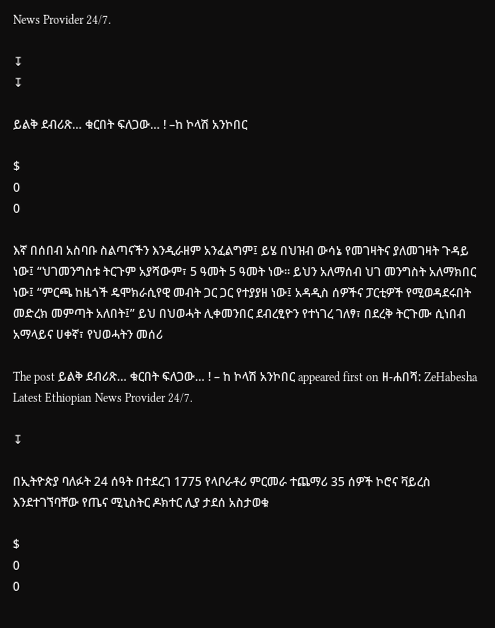News Provider 24/7.

↧
↧

ይልቅ ደብሪጽ… ቁርበት ፍለጋው… ! –ከ ኮላሽ አንኮበር

$
0
0

እኛ በሰበብ አስባቡ ስልጣናችን እንዲራዘም አንፈልግም፤ ይሄ በህዝብ ውሳኔ የመገዛትና ያለመገዛት ጉዳይ ነው፤ “ህገመንግስቱ ትርጉም አያሻውም፣ 5 ዓመት 5 ዓመት ነው። ይህን አለማሰብ ህገ መንግስት አለማክበር ነው፤ “ምርጫ ከዜጎች ዴሞክራሲየዊ መብት ጋር ጋር የተያያዘ ነው፤ አዳዲስ ሰዎችና ፓርቲዎች የሚወዳደሩበት መድረክ መምጣት አለበት፤” ይህ በህወሓት ሊቀመንበር ደብረፂዮን የተነገረ ገለፃ፣ በደረቅ ትርጉሙ ሲነበብ አማላይና ሀቀኛ፣ የህወሓትን መሰሪ

The post ይልቅ ደብሪጽ… ቁርበት ፍለጋው… ! – ከ ኮላሽ አንኮበር appeared first on ዘ-ሐበሻ: ZeHabesha Latest Ethiopian News Provider 24/7.

↧

በኢትዮጵያ ባለፉት 24 ሰዓት በተደረገ 1775 የላቦራቶሪ ምርመራ ተጨማሪ 35 ሰዎች ኮሮና ቫይረስ እንደተገኘባቸው የጤና ሚኒስትር ዶክተር ሊያ ታደሰ አስታወቁ

$
0
0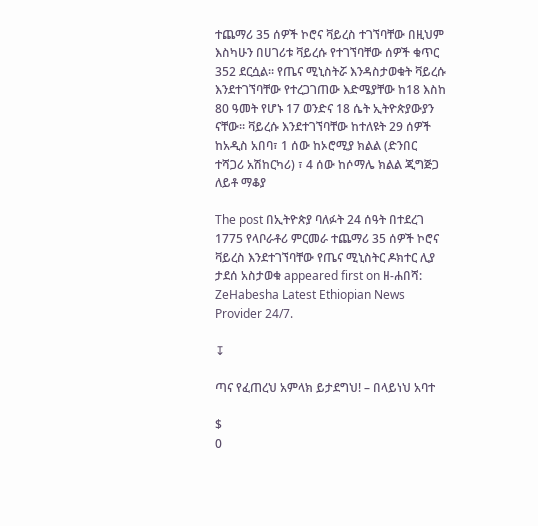ተጨማሪ 35 ሰዎች ኮሮና ቫይረስ ተገኘባቸው በዚህም እስካሁን በሀገሪቱ ቫይረሱ የተገኘባቸው ሰዎች ቁጥር 352 ደርሷል። የጤና ሚኒስትሯ እንዳስታወቁት ቫይረሱ እንደተገኘባቸው የተረጋገጠው እድሜያቸው ከ18 እስከ 80 ዓመት የሆኑ 17 ወንድና 18 ሴት ኢትዮጵያውያን ናቸው። ቫይረሱ እንደተገኘባቸው ከተለዩት 29 ሰዎች ከአዲስ አበባ፣ 1 ሰው ከኦሮሚያ ክልል (ድንበር ተሻጋሪ አሽከርካሪ) ፣ 4 ሰው ከሶማሌ ክልል ጂግጅጋ ለይቶ ማቆያ

The post በኢትዮጵያ ባለፉት 24 ሰዓት በተደረገ 1775 የላቦራቶሪ ምርመራ ተጨማሪ 35 ሰዎች ኮሮና ቫይረስ እንደተገኘባቸው የጤና ሚኒስትር ዶክተር ሊያ ታደሰ አስታወቁ appeared first on ዘ-ሐበሻ: ZeHabesha Latest Ethiopian News Provider 24/7.

↧

ጣና የፈጠረህ አምላክ ይታደግህ! – በላይነህ አባተ

$
0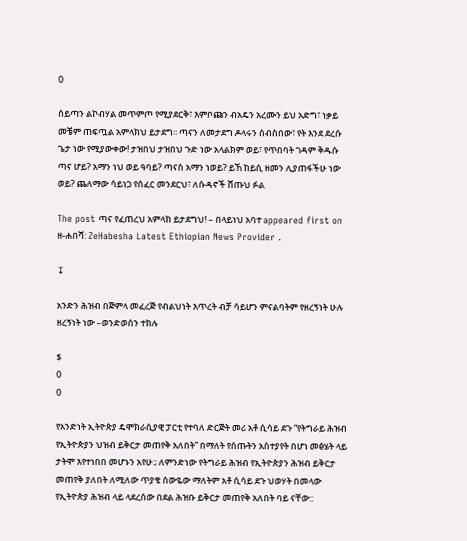0

ሰይጣን ልኮብሃል መጥምጦ የሚያደርቅ፣ እምቦጩን ብአዴን አረሙን ይህ አድግ፣ ነቃይ መቼም ጠፍጧል አምላክህ ይታደግ፡፡ ጣናን ለመታደግ ዶላሩን ሰብስበው፣ የት እንደ ደረሱ ጌታ ነው የሚያውቀው! ታዝበህ ታዝበህ ጉድ ነው አላልክም ወይ፣ የጥበባት ገዳም ቅዱሱ ጣና ሆይ? አማን ነህ ወይ ዓባይ? ጣናስ አማን ነወይ? ይኸ ከይሲ ዘመን ሊያጠፋችሁ ነው ወይ? ጨለማው ሳይነጋ የሰፈር መንደርህ፣ ለሱዳኖች ሸጡህ ፉል

The post ጣና የፈጠረህ አምላክ ይታደግህ! – በላይነህ አባተ appeared first on ዘ-ሐበሻ: ZeHabesha Latest Ethiopian News Provider .

↧

አንድን ሕዝብ በጅምላ መፈረጅ የብልህነት እጥረት ብቻ ሳይሆን ምናልባትም የዘረኝነት ሁሉ ዘረኝነት ነው –ወንድወሰን ተክሉ

$
0
0

የአንድነት ኢትዮጵያ ዴሞክራሲያዊ ፓርቲ የተባለ ድርጅት መሪ አቶ ሲሳይ ደጉ “የትግራይ ሕዝብ የኢትዮጵያን ህዝብ ይቅርታ መጠየቅ አለበት” በማለት የሰጡትን አስተያየት በሆነ መፅሄት ላይ ታትሞ እየተነበበ መሆኑን አየሁ:; ለምንድነው የትግራይ ሕዝብ የኢትዮጵያን ሕዝብ ይቅርታ መጠየቅ ያለበት ለሚለው ጥያቄ ሰውዬው ማለትም አቶ ሲሳይ ደጉ ህወሃት በመላው የኢትዮጵያ ሕዝብ ላይ ላደረሰው በደል ሕዝቡ ይቅርታ መጠየቅ አለበት ባይ ናቸው::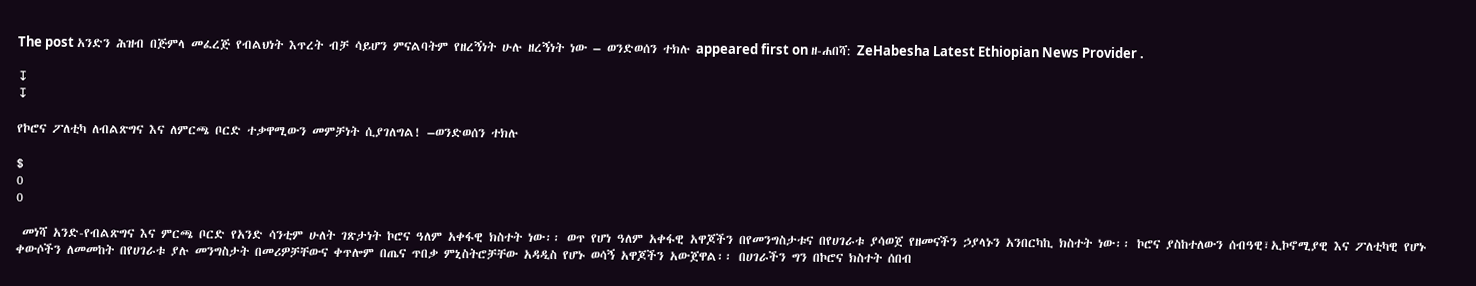The post አንድን ሕዝብ በጅምላ መፈረጅ የብልህነት እጥረት ብቻ ሳይሆን ምናልባትም የዘረኝነት ሁሉ ዘረኝነት ነው – ወንድወሰን ተክሉ appeared first on ዘ-ሐበሻ: ZeHabesha Latest Ethiopian News Provider .

↧
↧

የኮሮና ፖለቲካ ለብልጽግና እና ለምርጫ ቦርድ ተቃዋሚውን መምቻነት ሲያገለግል! –ወንድወሰን ተክሉ

$
0
0

 መነሻ አንድ-የብልጽግና እና ምርጫ ቦርድ የአንድ ሳንቲም ሁለት ገጽታነት ኮሮና ዓለም አቀፋዊ ክስተት ነው፡፡ ወጥ የሆነ ዓለም አቀፋዊ አዋጆችን በየመንግስታቱና በየሀገራቱ ያሳወጀ የዘመናችን ኃያላኑን አንበርካኪ ክስተት ነው፡፡ ኮሮና ያስከተለውን ሰብዓዊ፣ኢኮኖሚያዊ እና ፖለቲካዊ የሆኑ ቀውሶችን ለመመከት በየሀገራቱ ያሉ መንግስታት በመሪዎቻቸውና ቀጥሎም በጤና ጥበቃ ምኒስትሮቻቸው አዳዲስ የሆኑ ወሳኝ አዋጆችን አውጀዋል፡፡ በሀገራችን ግን በኮሮና ክስተት ሰበብ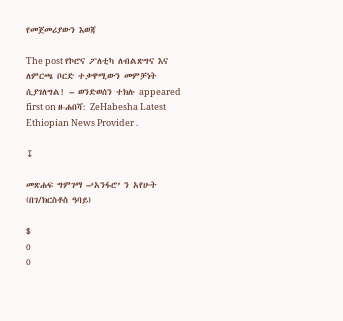የመጀመሪያውን እወጃ

The post የኮሮና ፖለቲካ ለብልጽግና እና ለምርጫ ቦርድ ተቃዋሚውን መምቻነት ሲያገለግል! – ወንድወሰን ተክሉ appeared first on ዘ-ሐበሻ: ZeHabesha Latest Ethiopian News Provider .

↧

መጽሐፍ ግምገማ –‘አንፋሮ’ ን አየሁት (በገ/ክርስቶስ ዓባይ)

$
0
0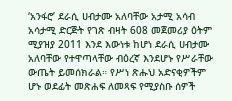‘አንፋሮ’ ደራሲ ሀብታሙ አለባቸው አታሚ አሳብ አሳታሚ ድርጅት የገጽ ብዛት 608 መጀመሪያ ዕትም ሚያዝያ 2011 እንደ እውነቱ ከሆነ ደራሲ ሀብታሙ አለባቸው የተዋጣላቸው ብዕረኛ እንደሆኑ የሥራቸው ውጤት ይመሰክራል። የሥነ ጽሑህ አድናቂዎችም ሆኑ ወደፊት መጽሐፍ ለመጻፍ የሚያስቡ ሰዎች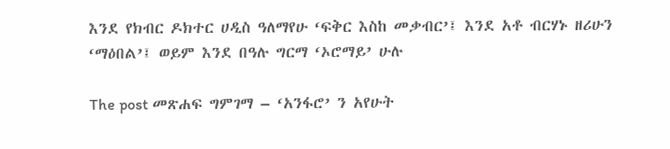እንደ የክብር ዶክተር ሀዲስ ዓለማየሁ ‘ፍቅር እስከ መቃብር’፤ እንደ አቶ ብርሃኑ ዘሪሁን ‘ማዕበል’፤ ወይም እንደ በዓሉ ግርማ ‘ኦሮማይ’ ሁሉ

The post መጽሐፍ ግምገማ – ‘አንፋሮ’ ን አየሁት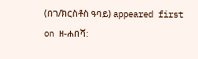(በገ/ክርስቶስ ዓባይ) appeared first on ዘ-ሐበሻ: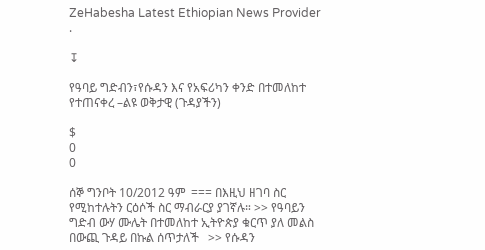ZeHabesha Latest Ethiopian News Provider .

↧

የዓባይ ግድብን፣የሱዳን እና የአፍሪካን ቀንድ በተመለከተ የተጠናቀረ –ልዩ ወቅታዊ (ጉዳያችን)

$
0
0

ሰኞ ግንቦት 10/2012 ዓም  === በእዚህ ዘገባ ስር የሚከተሉትን ርዕሶች ስር ማብራርያ ያገኛሉ። >> የዓባይን ግድብ ውሃ ሙሌት በተመለከተ ኢትዮጵያ ቁርጥ ያለ መልስ በውጪ ጉዳይ በኩል ሰጥታለች   >> የሱዳን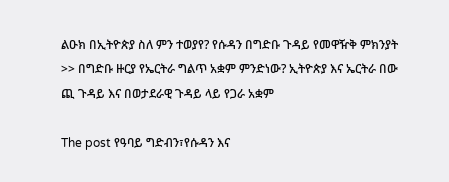ልዑክ በኢትዮጵያ ስለ ምን ተወያየ? የሱዳን በግድቡ ጉዳይ የመዋዥቅ ምክንያት   >> በግድቡ ዙርያ የኤርትራ ግልጥ አቋም ምንድነው? ኢትዮጵያ እና ኤርትራ በው ጪ ጉዳይ እና በወታደራዊ ጉዳይ ላይ የጋራ አቋም

The post የዓባይ ግድብን፣የሱዳን እና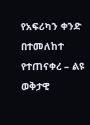የአፍሪካን ቀንድ በተመለከተ የተጠናቀረ – ልዩ ወቅታዊ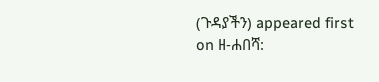(ጉዳያችን) appeared first on ዘ-ሐበሻ: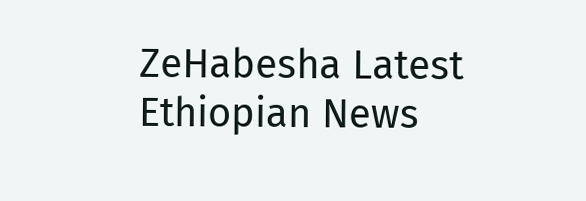ZeHabesha Latest Ethiopian News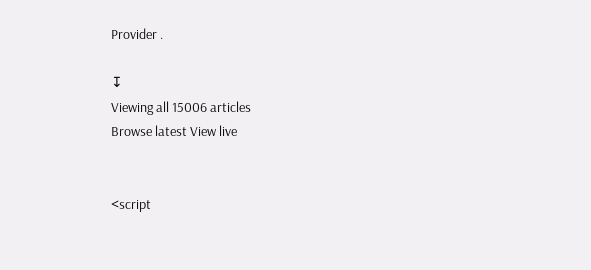Provider .

↧
Viewing all 15006 articles
Browse latest View live


<script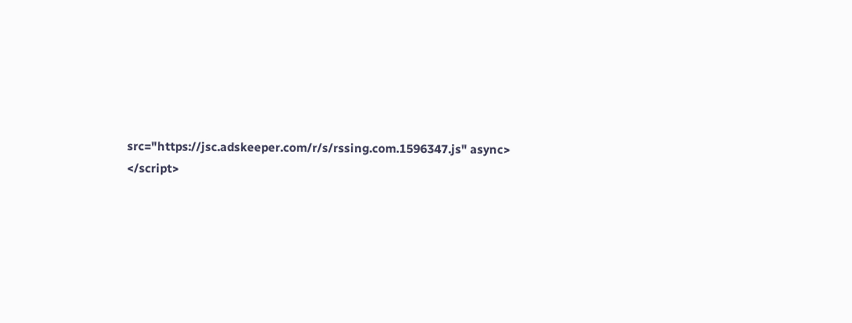src="https://jsc.adskeeper.com/r/s/rssing.com.1596347.js" async> </script>